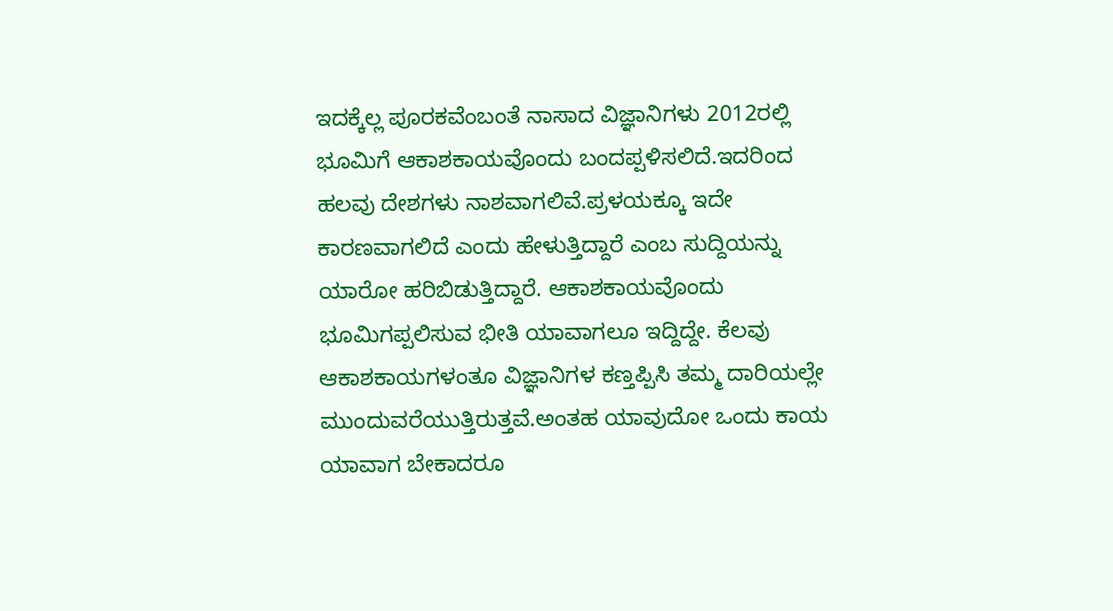ಇದಕ್ಕೆಲ್ಲ ಪೂರಕವೆಂಬಂತೆ ನಾಸಾದ ವಿಜ್ಞಾನಿಗಳು 2012ರಲ್ಲಿ ಭೂಮಿಗೆ ಆಕಾಶಕಾಯವೊಂದು ಬಂದಪ್ಪಳಿಸಲಿದೆ.ಇದರಿಂದ ಹಲವು ದೇಶಗಳು ನಾಶವಾಗಲಿವೆ.ಪ್ರಳಯಕ್ಕೂ ಇದೇ ಕಾರಣವಾಗಲಿದೆ ಎಂದು ಹೇಳುತ್ತಿದ್ದಾರೆ ಎಂಬ ಸುದ್ದಿಯನ್ನು ಯಾರೋ ಹರಿಬಿಡುತ್ತಿದ್ದಾರೆ. ಆಕಾಶಕಾಯವೊಂದು ಭೂಮಿಗಪ್ಪಲಿಸುವ ಭೀತಿ ಯಾವಾಗಲೂ ಇದ್ದಿದ್ದೇ. ಕೆಲವು ಆಕಾಶಕಾಯಗಳಂತೂ ವಿಜ್ಞಾನಿಗಳ ಕಣ್ತಪ್ಪಿಸಿ ತಮ್ಮ ದಾರಿಯಲ್ಲೇ ಮುಂದುವರೆಯುತ್ತಿರುತ್ತವೆ.ಅಂತಹ ಯಾವುದೋ ಒಂದು ಕಾಯ ಯಾವಾಗ ಬೇಕಾದರೂ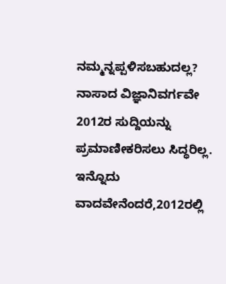ನಮ್ಮನ್ನಪ್ಪಳಿಸಬಹುದಲ್ಲ? ನಾಸಾದ ವಿಜ್ಞಾನಿವರ್ಗವೇ 2012ರ ಸುದ್ದಿಯನ್ನು ಪ್ರಮಾಣೀಕರಿಸಲು ಸಿದ್ಧರಿಲ್ಲ.
ಇನ್ನೊದು ವಾದವೇನೆಂದರೆ,2012ರಲ್ಲಿ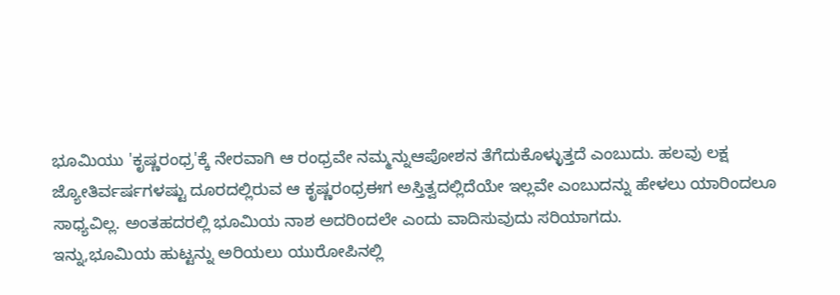ಭೂಮಿಯು 'ಕೃಷ್ಣರಂಧ್ರ'ಕ್ಕೆ ನೇರವಾಗಿ ಆ ರಂಧ್ರವೇ ನಮ್ಮನ್ನುಆಪೋಶನ ತೆಗೆದುಕೊಳ್ಳುತ್ತದೆ ಎಂಬುದು. ಹಲವು ಲಕ್ಷ ಜ್ಯೋತಿರ್ವರ್ಷಗಳಷ್ಟು ದೂರದಲ್ಲಿರುವ ಆ ಕೃಷ್ಣರಂಧ್ರಈಗ ಅಸ್ತಿತ್ವದಲ್ಲಿದೆಯೇ ಇಲ್ಲವೇ ಎಂಬುದನ್ನು ಹೇಳಲು ಯಾರಿಂದಲೂ ಸಾಧ್ಯವಿಲ್ಲ. ಅಂತಹದರಲ್ಲಿ ಭೂಮಿಯ ನಾಶ ಅದರಿಂದಲೇ ಎಂದು ವಾದಿಸುವುದು ಸರಿಯಾಗದು.
ಇನ್ನು,ಭೂಮಿಯ ಹುಟ್ಟನ್ನು ಅರಿಯಲು ಯುರೋಪಿನಲ್ಲಿ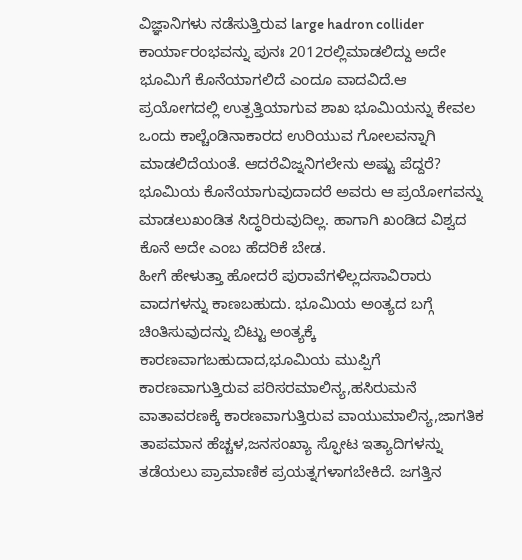ವಿಜ್ಞಾನಿಗಳು ನಡೆಸುತ್ತಿರುವ large hadron collider ಕಾರ್ಯಾರಂಭವನ್ನು ಪುನಃ 2012ರಲ್ಲಿಮಾಡಲಿದ್ದು ಅದೇ ಭೂಮಿಗೆ ಕೊನೆಯಾಗಲಿದೆ ಎಂದೂ ವಾದವಿದೆ.ಆ ಪ್ರಯೋಗದಲ್ಲಿ ಉತ್ಪತ್ತಿಯಾಗುವ ಶಾಖ ಭೂಮಿಯನ್ನು ಕೇವಲ ಒಂದು ಕಾಲ್ಚೆಂಡಿನಾಕಾರದ ಉರಿಯುವ ಗೋಲವನ್ನಾಗಿ ಮಾಡಲಿದೆಯಂತೆ. ಆದರೆವಿಜ್ನನಿಗಲೇನು ಅಷ್ಟು ಪೆದ್ದರೆ? ಭೂಮಿಯ ಕೊನೆಯಾಗುವುದಾದರೆ ಅವರು ಆ ಪ್ರಯೋಗವನ್ನು ಮಾಡಲುಖಂಡಿತ ಸಿದ್ಧರಿರುವುದಿಲ್ಲ. ಹಾಗಾಗಿ ಖಂಡಿದ ವಿಶ್ವದ ಕೊನೆ ಅದೇ ಎಂಬ ಹೆದರಿಕೆ ಬೇಡ.
ಹೀಗೆ ಹೇಳುತ್ತಾ ಹೋದರೆ ಪುರಾವೆಗಳಿಲ್ಲದಸಾವಿರಾರು ವಾದಗಳನ್ನು ಕಾಣಬಹುದು. ಭೂಮಿಯ ಅಂತ್ಯದ ಬಗ್ಗೆ ಚಿಂತಿಸುವುದನ್ನು ಬಿಟ್ಟು ಅಂತ್ಯಕ್ಕೆ ಕಾರಣವಾಗಬಹುದಾದ,ಭೂಮಿಯ ಮುಪ್ಪಿಗೆ ಕಾರಣವಾಗುತ್ತಿರುವ ಪರಿಸರಮಾಲಿನ್ಯ,ಹಸಿರುಮನೆ ವಾತಾವರಣಕ್ಕೆ ಕಾರಣವಾಗುತ್ತಿರುವ ವಾಯುಮಾಲಿನ್ಯ,ಜಾಗತಿಕ ತಾಪಮಾನ ಹೆಚ್ಚಳ,ಜನಸಂಖ್ಯಾ ಸ್ಫೋಟ ಇತ್ಯಾದಿಗಳನ್ನು ತಡೆಯಲು ಪ್ರಾಮಾಣಿಕ ಪ್ರಯತ್ನಗಳಾಗಬೇಕಿದೆ. ಜಗತ್ತಿನ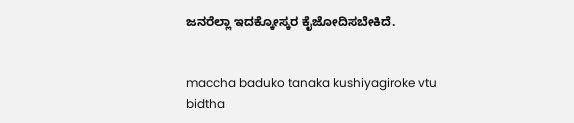ಜನರೆಲ್ಲಾ ಇದಕ್ಕೋಸ್ಕರ ಕೈಜೋದಿಸಬೇಕಿದೆ.


maccha baduko tanaka kushiyagiroke vtu bidtha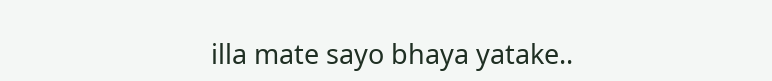illa mate sayo bhaya yatake..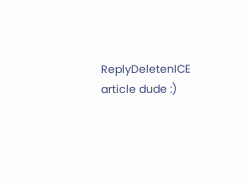ReplyDeletenICE article dude :)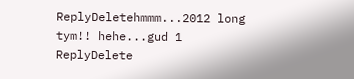ReplyDeletehmmm...2012 long tym!! hehe...gud 1
ReplyDelete